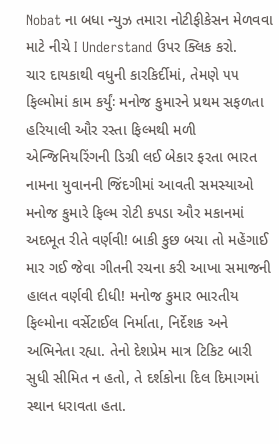Nobat ના બધા ન્યુઝ તમારા નોટીફીકેસન મેળવવા માટે નીચે I Understand ઉપર ક્લિક કરો.
ચાર દાયકાથી વધુની કારકિર્દીમાં, તેમણે ૫૫ ફિલ્મોમાં કામ કર્યુંઃ મનોજ કુમારને પ્રથમ સફળતા હરિયાલી ઔર રસ્તા ફિલ્મથી મળી
એન્જિનિયરિંગની ડિગ્રી લઈ બેકાર ફરતા ભારત નામના યુવાનની જિંદગીમાં આવતી સમસ્યાઓ મનોજ કુમારે ફિલ્મ રોટી કપડા ઔર મકાનમાં અદભૂત રીતે વર્ણવી! બાકી કુછ બચા તો મહેંગાઈ માર ગઈ જેવા ગીતની રચના કરી આખા સમાજની હાલત વર્ણવી દીધી! મનોજ કુમાર ભારતીય ફિલ્મોના વર્સેટાઈલ નિર્માતા, નિર્દેશક અને અભિનેતા રહ્યા. તેનો દેશપ્રેમ માત્ર ટિકિટ બારી સુધી સીમિત ન હતો, તે દર્શકોના દિલ દિમાગમાં સ્થાન ધરાવતા હતા.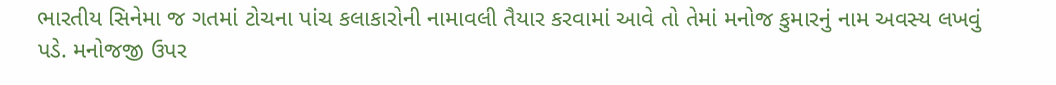ભારતીય સિનેમા જ ગતમાં ટોચના પાંચ કલાકારોની નામાવલી તૈયાર કરવામાં આવે તો તેમાં મનોજ કુમારનું નામ અવસ્ય લખવું પડે. મનોજજી ઉપર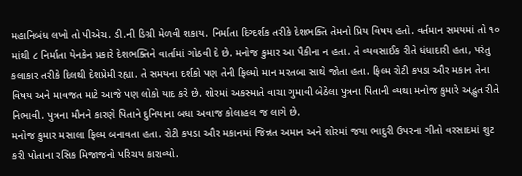મહાનિબંધ લખો તો પીએચ. ડી.ની ડિગ્રી મેળવી શકાય. નિર્માતા દિગ્દર્શક તરીકે દેશભક્તિ તેમનો પ્રિય વિષય હતો. વર્તમાન સમયમાં તો ૧૦ માંથી ૮ નિર્માતા યેનકેન પ્રકારે દેશભક્તિને વાર્તામાં ગોઠવી દે છે. મનોજ કુમાર આ પૈકીના ન હતા. તે વ્યવસાઈક રીતે ધંધાદારી હતા, પરંતુ કલાકાર તરીકે દિલથી દેશપ્રેમી રહ્યા. તે સમયના દર્શકો પણ તેની ફિલ્મો માન મરતબા સાથે જોતા હતા. ફિલ્મ રોટી કપડા ઔર મકાન તેના વિષય અને માવજત માટે આજે પણ લોકો યાદ કરે છે. શોરમાં અકસ્માતે વાચા ગુમાવી બેઠેલા પુત્રના પિતાની વ્યથા મનોજ કુમારે અદ્ભુત રીતે નિભાવી. પુત્રના મૌનને કારણે પિતાને દુનિયાના બધા અવાજ કોલાહલ જ લાગે છે.
મનોજ કુમાર મસાલા ફિલ્મ બનાવતા હતા. રોટી કપડા ઔર મકાનમાં જિન્નત અમાન અને શોરમાં જયા ભાદુરી ઉપરના ગીતો વરસાદમાં શુટ કરી પોતાના રસિક મિજાજનો પરિચય કારાવ્યો.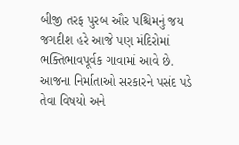બીજી તરફ પુરબ ઔર પશ્ચિમનું જય જગદીશ હરે આજે પણ મંદિરોમાં ભક્તિભાવપૂર્વક ગાવામાં આવે છે.
આજના નિર્માતાઓ સરકારને પસંદ પડે તેવા વિષયો અને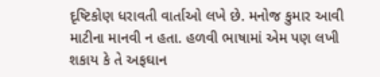દૃષ્ટિકોણ ધરાવતી વાર્તાઓ લખે છે. મનોજ કુમાર આવી માટીના માનવી ન હતા. હળવી ભાષામાં એમ પણ લખી શકાય કે તે અફઘાન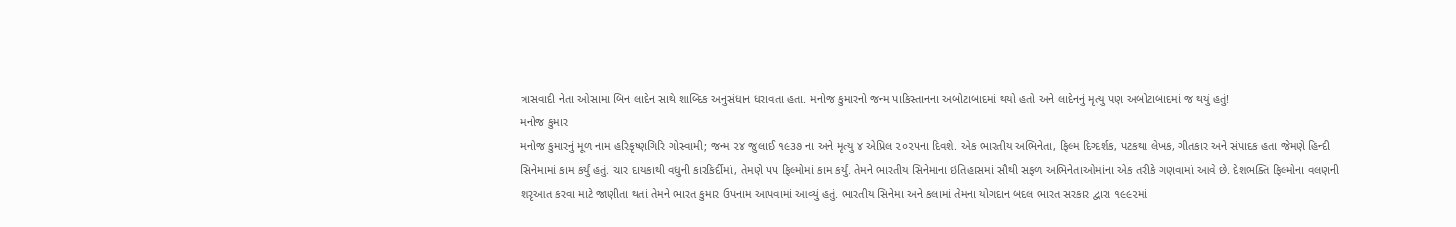ત્રાસવાદી નેતા ઓસામા બિન લાદેન સાથે શાબ્દિક અનુસંધાન ધરાવતા હતા. મનોજ કુમારનો જન્મ પાકિસ્તાનના અબોટાબાદમાં થયો હતો અને લાદેનનું મૃત્યુ પણ અબોટાબાદમાં જ થયું હતું!
મનોજ કુમાર
મનોજ કુમારનું મૂળ નામ હરિકૃષ્ણગિરિ ગોસ્વામી; જન્મ ૨૪ જુલાઈ ૧૯૩૭ ના અને મૃત્યુ ૪ એપ્રિલ ૨૦૨૫ના દિવશે. એક ભારતીય અભિનેતા, ફિલ્મ દિગ્દર્શક, પટકથા લેખક, ગીતકાર અને સંપાદક હતા જેમણે હિન્દી સિનેમામાં કામ કર્યું હતું. ચાર દાયકાથી વધુની કારકિર્દીમાં, તેમણે ૫૫ ફિલ્મોમાં કામ કર્યું. તેમને ભારતીય સિનેમાના ઇતિહાસમાં સૌથી સફળ અભિનેતાઓમાંના એક તરીકે ગણવામાં આવે છે. દેશભક્તિ ફિલ્મોના વલણની શરૃઆત કરવા માટે જાણીતા થતાં તેમને ભારત કુમાર ઉપનામ આપવામાં આવ્યું હતું. ભારતીય સિનેમા અને કલામાં તેમના યોગદાન બદલ ભારત સરકાર દ્વારા ૧૯૯૨માં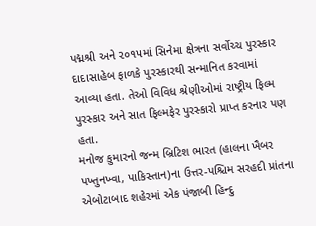પદ્મશ્રી અને ૨૦૧૫માં સિનેમા ક્ષેત્રના સર્વોચ્ચ પુરસ્કાર દાદાસાહેબ ફાળકે પુરસ્કારથી સન્માનિત કરવામાં આવ્યા હતા. તેઓ વિવિધ શ્રેણીઓમાં રાષ્ટ્રીય ફિલ્મ પુરસ્કાર અને સાત ફિલ્મફેર પુરસ્કારો પ્રાપ્ત કરનાર પણ હતા.
મનોજ કુમારનો જન્મ બ્રિટિશ ભારત (હાલના ખૈબર પખ્તુનખ્વા, પાકિસ્તાન)ના ઉત્તર-પશ્ચિમ સરહદી પ્રાંતના એબોટાબાદ શહેરમાં એક પંજાબી હિન્દુ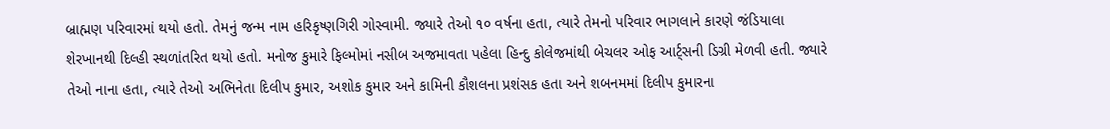બ્રાહ્મણ પરિવારમાં થયો હતો. તેમનું જન્મ નામ હરિકૃષ્ણગિરી ગોસ્વામી. જ્યારે તેઓ ૧૦ વર્ષના હતા, ત્યારે તેમનો પરિવાર ભાગલાને કારણે જંડિયાલા શેરખાનથી દિલ્હી સ્થળાંતરિત થયો હતો. મનોજ કુમારે ફિલ્મોમાં નસીબ અજમાવતા પહેલા હિન્દુ કોલેજમાંથી બેચલર ઓફ આર્ટ્સની ડિગ્રી મેળવી હતી. જ્યારે તેઓ નાના હતા, ત્યારે તેઓ અભિનેતા દિલીપ કુમાર, અશોક કુમાર અને કામિની કૌશલના પ્રશંસક હતા અને શબનમમાં દિલીપ કુમારના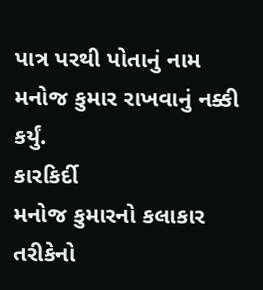પાત્ર પરથી પોતાનું નામ મનોજ કુમાર રાખવાનું નક્કી કર્યું.
કારકિર્દી
મનોજ કુમારનો કલાકાર તરીકેનો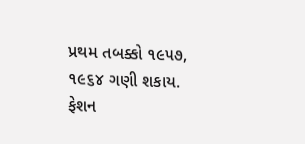પ્રથમ તબક્કો ૧૯૫૭, ૧૯૬૪ ગણી શકાય. ફેશન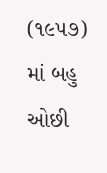(૧૯૫૭) માં બહુ ઓછી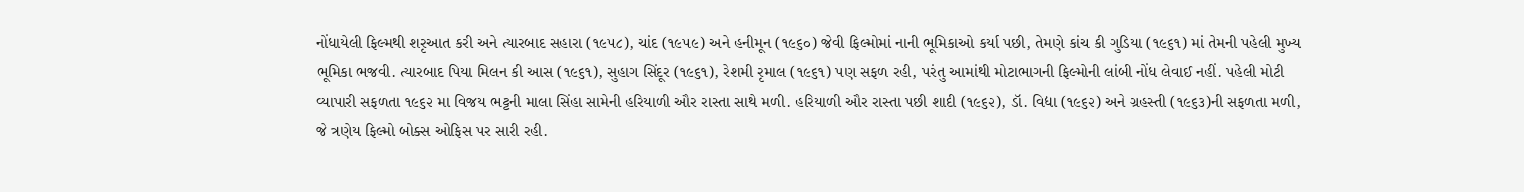નોંધાયેલી ફિલ્મથી શરૃઆત કરી અને ત્યારબાદ સહારા (૧૯૫૮), ચાંદ (૧૯૫૯) અને હનીમૂન (૧૯૬૦) જેવી ફિલ્મોમાં નાની ભૂમિકાઓ કર્યા પછી, તેમણે કાંચ કી ગુડિયા (૧૯૬૧) માં તેમની પહેલી મુખ્ય ભૂમિકા ભજવી. ત્યારબાદ પિયા મિલન કી આસ (૧૯૬૧), સુહાગ સિંદૂર (૧૯૬૧), રેશમી રૃમાલ (૧૯૬૧) પણ સફળ રહી, પરંતુ આમાંથી મોટાભાગની ફિલ્મોની લાંબી નોંધ લેવાઈ નહીં. પહેલી મોટી વ્યાપારી સફળતા ૧૯૬૨ મા વિજય ભટ્ટની માલા સિંહા સામેની હરિયાળી ઔર રાસ્તા સાથે મળી. હરિયાળી ઔર રાસ્તા પછી શાદી (૧૯૬૨), ડૉ. વિદ્યા (૧૯૬૨) અને ગ્રહસ્તી (૧૯૬૩)ની સફળતા મળી, જે ત્રણેય ફિલ્મો બોક્સ ઓફિસ પર સારી રહી.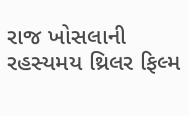રાજ ખોસલાની રહસ્યમય થ્રિલર ફિલ્મ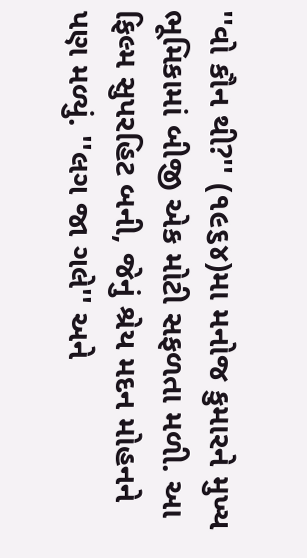''વો કૌન થી?'' (૧૯૬૪)મા મનોજ કુમારને મુખ્ય ભૂમિકામાં બીજી એક મોટી સફળતા મળી. આ ફિલ્મ સુપરહિટ બની, જેનું શ્રેય મદન મોહનને પણ મળ્યું. ''લગ જા ગલે'' અને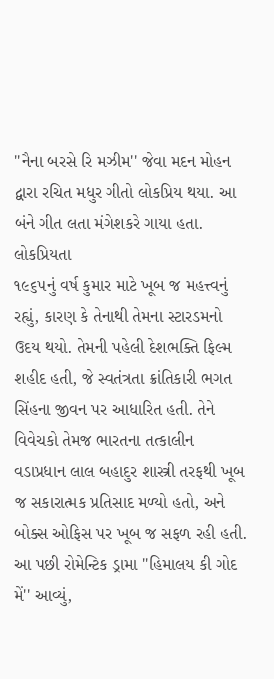''નૈના બરસે રિ મઝીમ'' જેવા મદન મોહન દ્વારા રચિત મધુર ગીતો લોકપ્રિય થયા. આ બંને ગીત લતા મંગેશકરે ગાયા હતા.
લોકપ્રિયતા
૧૯૬૫નું વર્ષ કુમાર માટે ખૂબ જ મહત્ત્વનું રહ્યું, કારણ કે તેનાથી તેમના સ્ટારડમનો ઉદય થયો. તેમની પહેલી દેશભક્તિ ફિલ્મ શહીદ હતી, જે સ્વતંત્રતા ક્રાંતિકારી ભગત સિંહના જીવન પર આધારિત હતી. તેને વિવેચકો તેમજ ભારતના તત્કાલીન વડાપ્રધાન લાલ બહાદુર શાસ્ત્રી તરફથી ખૂબ જ સકારાત્મક પ્રતિસાદ મળ્યો હતો, અને બોક્સ ઓફિસ પર ખૂબ જ સફળ રહી હતી. આ પછી રોમેન્ટિક ડ્રામા ''હિમાલય કી ગોદ મેં'' આવ્યું,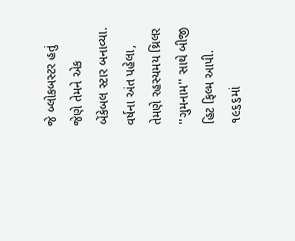જે બ્લોકબસ્ટર હતું જેણે તેમને એક બેંકેબલ સ્ટાર બનાવ્યા. વર્ષના અંત પહેલા, તેમણે રહસ્યમય થ્રિલર ''ગુમનામ'' સાથે બીજી હિટ ફિલ્મ આપી. ૧૯૬૬માં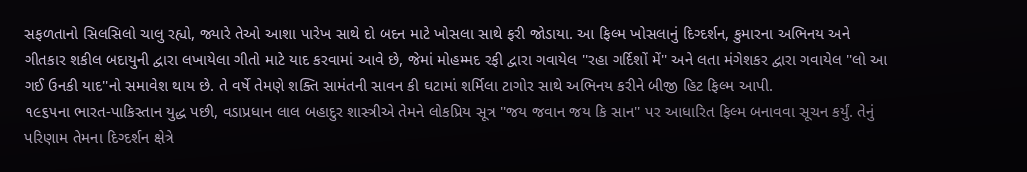સફળતાનો સિલસિલો ચાલુ રહ્યો, જ્યારે તેઓ આશા પારેખ સાથે દો બદન માટે ખોસલા સાથે ફરી જોડાયા. આ ફિલ્મ ખોસલાનું દિગ્દર્શન, કુમારના અભિનય અને ગીતકાર શકીલ બદાયુની દ્વારા લખાયેલા ગીતો માટે યાદ કરવામાં આવે છે, જેમાં મોહમ્મદ રફી દ્વારા ગવાયેલ ''રહા ગર્દિશોં મેં'' અને લતા મંગેશકર દ્વારા ગવાયેલ ''લો આ ગઈ ઉનકી યાદ''નો સમાવેશ થાય છે. તે વર્ષે તેમણે શક્તિ સામંતની સાવન કી ઘટામાં શર્મિલા ટાગોર સાથે અભિનય કરીને બીજી હિટ ફિલ્મ આપી.
૧૯૬૫ના ભારત-પાકિસ્તાન યુદ્ધ પછી, વડાપ્રધાન લાલ બહાદુર શાસ્ત્રીએ તેમને લોકપ્રિય સૂત્ર ''જય જવાન જય કિ સાન'' પર આધારિત ફિલ્મ બનાવવા સૂચન કર્યું. તેનું પરિણામ તેમના દિગ્દર્શન ક્ષેત્રે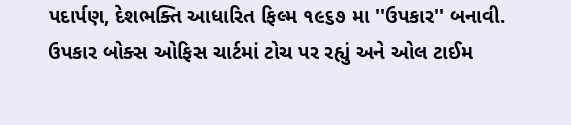પદાર્પણ, દેશભક્તિ આધારિત ફિલ્મ ૧૯૬૭ મા ''ઉપકાર'' બનાવી. ઉપકાર બોક્સ ઓફિસ ચાર્ટમાં ટોચ પર રહ્યું અને ઓલ ટાઈમ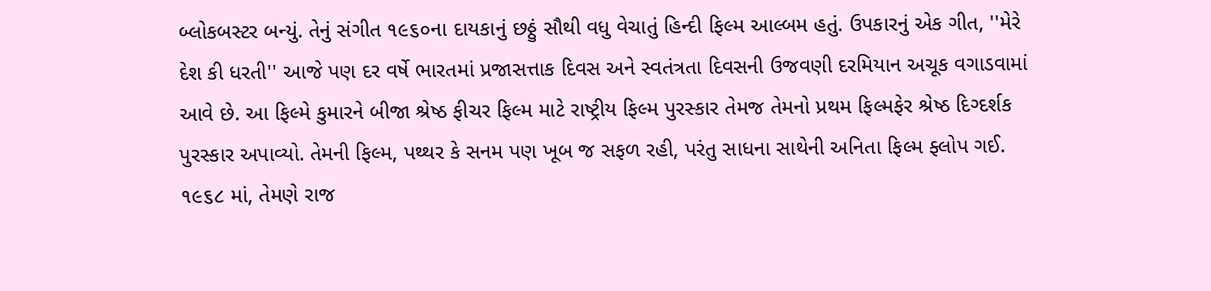બ્લોકબસ્ટર બન્યું. તેનું સંગીત ૧૯૬૦ના દાયકાનું છઠ્ઠું સૌથી વધુ વેચાતું હિન્દી ફિલ્મ આલ્બમ હતું. ઉપકારનું એક ગીત, ''મેરે દેશ કી ધરતી'' આજે પણ દર વર્ષે ભારતમાં પ્રજાસત્તાક દિવસ અને સ્વતંત્રતા દિવસની ઉજવણી દરમિયાન અચૂક વગાડવામાં આવે છે. આ ફિલ્મે કુમારને બીજા શ્રેષ્ઠ ફીચર ફિલ્મ માટે રાષ્ટ્રીય ફિલ્મ પુરસ્કાર તેમજ તેમનો પ્રથમ ફિલ્મફેર શ્રેષ્ઠ દિગ્દર્શક પુરસ્કાર અપાવ્યો. તેમની ફિલ્મ, પથ્થર કે સનમ પણ ખૂબ જ સફળ રહી, પરંતુ સાધના સાથેની અનિતા ફિલ્મ ફ્લોપ ગઈ. ૧૯૬૮ માં, તેમણે રાજ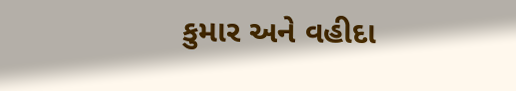કુમાર અને વહીદા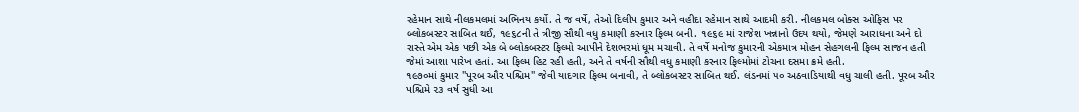રહેમાન સાથે નીલકમલમાં અભિનય કર્યો. તે જ વર્ષે, તેઓ દિલીપ કુમાર અને વહીદા રહેમાન સાથે આદમી કરી. નીલકમલ બોક્સ ઓફિસ પર બ્લોકબસ્ટર સાબિત થઈ, ૧૯૬૮ની તે ત્રીજી સૌથી વધુ કમાણી કરનાર ફિલ્મ બની. ૧૯૬૯ માં રાજેશ ખન્નાનો ઉદય થયો, જેમણે આરાધના અને દો રાસ્તે એમ એક પછી એક બે બ્લોકબસ્ટર ફિલ્મો આપીને દેશભરમાં ધૂમ મચાવી. તે વર્ષે મનોજ કુમારની એકમાત્ર મોહન સેહગલની ફિલ્મ સાજન હતી જેમાં આશા પારેખ હતાં. આ ફિલ્મ હિટ રહી હતી, અને તે વર્ષની સૌથી વધુ કમાણી કરનાર ફિલ્મોમાં ટોચના દસમા ક્રમે હતી.
૧૯૭૦માં કુમાર ''પૂરબ ઔર પશ્ચિમ'' જેવી યાદગાર ફિલ્મ બનાવી, તે બ્લોકબસ્ટર સાબિત થઈ. લંડનમાં ૫૦ અઠવાડિયાથી વધુ ચાલી હતી. પૂરબ ઔર પશ્ચિમે ૨૩ વર્ષ સુધી આ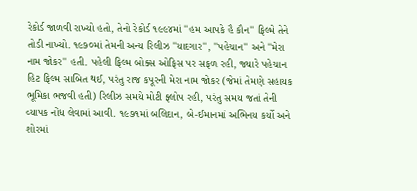રેકોર્ડ જાળવી રાખ્યો હતો, તેનો રેકોર્ડ ૧૯૯૪માં ''હમ આપકે હૈ કૌન'' ફિલ્મે તેને તોડી નાખ્યો. ૧૯૭૦માં તેમની અન્ય રિલીઝ ''યાદગાર'', ''પહેચાન'' અને ''મેરા નામ જોકર'' હતી. પહેલી ફિલ્મ બોક્સ ઓફિસ પર સફળ રહી, જ્યારે પહેચાન હિટ ફિલ્મ સાબિત થઈ, પરંતુ રાજ કપૂરની મેરા નામ જોકર (જેમાં તેમણે સહાયક ભૂમિકા ભજવી હતી) રિલીઝ સમયે મોટી ફ્લોપ રહી, પરંતુ સમય જતાં તેની વ્યાપક નોંધ લેવામાં આવી. ૧૯૭૧માં બલિદાન, બે-ઈમાનમાં અભિનય કર્યો અને શોરમાં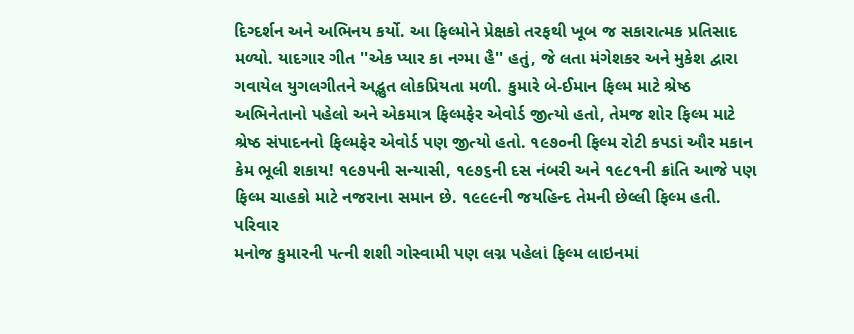દિગ્દર્શન અને અભિનય કર્યો. આ ફિલ્મોને પ્રેક્ષકો તરફથી ખૂબ જ સકારાત્મક પ્રતિસાદ મળ્યો. યાદગાર ગીત ''એક પ્યાર કા નગ્મા હૈ'' હતું, જે લતા મંગેશકર અને મુકેશ દ્વારા ગવાયેલ યુગલગીતને અદ્ભુત લોકપ્રિયતા મળી. કુમારે બે-ઈમાન ફિલ્મ માટે શ્રેષ્ઠ અભિનેતાનો પહેલો અને એકમાત્ર ફિલ્મફેર એવોર્ડ જીત્યો હતો, તેમજ શોર ફિલ્મ માટે શ્રેષ્ઠ સંપાદનનો ફિલ્મફેર એવોર્ડ પણ જીત્યો હતો. ૧૯૭૦ની ફિલ્મ રોટી કપડાં ઔર મકાન કેમ ભૂલી શકાય! ૧૯૭૫ની સન્યાસી, ૧૯૭૬ની દસ નંબરી અને ૧૯૮૧ની ક્રાંતિ આજે પણ ફિલ્મ ચાહકો માટે નજરાના સમાન છે. ૧૯૯૯ની જયહિન્દ તેમની છેલ્લી ફિલ્મ હતી.
પરિવાર
મનોજ કુમારની પત્ની શશી ગોસ્વામી પણ લગ્ન પહેલાં ફિલ્મ લાઇનમાં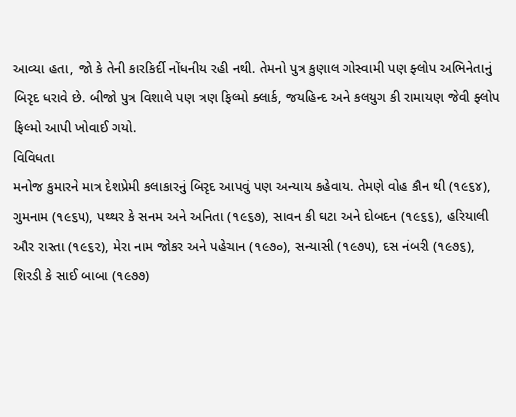આવ્યા હતા, જો કે તેની કારકિર્દી નોંધનીય રહી નથી. તેમનો પુત્ર કુણાલ ગોસ્વામી પણ ફ્લોપ અભિનેતાનું બિરૃદ ધરાવે છે. બીજો પુત્ર વિશાલે પણ ત્રણ ફિલ્મો ક્લાર્ક, જયહિન્દ અને કલયુગ કી રામાયણ જેવી ફ્લોપ ફિલ્મો આપી ખોવાઈ ગયો.
વિવિધતા
મનોજ કુમારને માત્ર દેશપ્રેમી કલાકારનું બિરૃદ આપવું પણ અન્યાય કહેવાય. તેમણે વોહ કૌન થી (૧૯૬૪), ગુમનામ (૧૯૬૫), પથ્થર કે સનમ અને અનિતા (૧૯૬૭), સાવન કી ઘટા અને દોબદન (૧૯૬૬), હરિયાલી ઔર રાસ્તા (૧૯૬૨), મેરા નામ જોકર અને પહેચાન (૧૯૭૦), સન્યાસી (૧૯૭૫), દસ નંબરી (૧૯૭૬), શિરડી કે સાઈ બાબા (૧૯૭૭)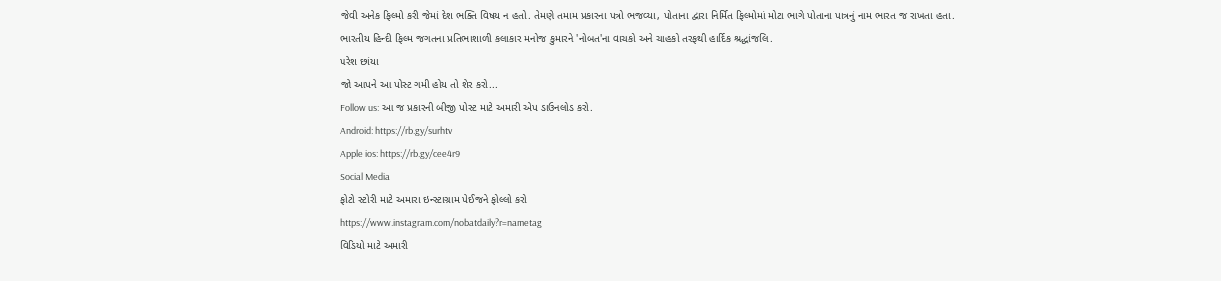જેવી અનેક ફિલ્મો કરી જેમાં દેશ ભક્તિ વિષય ન હતો. તેમણે તમામ પ્રકારના પત્રો ભજવ્યા, પોતાના દ્વારા નિર્મિત ફિલ્મોમાં મોટા ભાગે પોતાના પાત્રનું નામ ભારત જ રાખતા હતા.
ભારતીય હિન્દી ફિલ્મ જગતના પ્રતિભાશાળી કલાકાર મનોજ કુમારને 'નોબત'ના વાચકો અને ચાહકો તરફથી હાર્દિક શ્રદ્ધાંજલિ.
૫રેશ છાંયા
જો આપને આ પોસ્ટ ગમી હોય તો શેર કરો...
Follow us: આ જ પ્રકારની બીજી પોસ્ટ માટે અમારી એપ ડાઉનલોડ કરો.
Android: https://rb.gy/surhtv
Apple ios: https://rb.gy/cee4r9
Social Media
ફોટો સ્ટોરી માટે અમારા ઇન્સ્ટાગ્રામ પેઈજને ફોલ્લો કરો
https://www.instagram.com/nobatdaily?r=nametag
વિડિયો માટે અમારી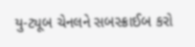યુ-ટ્યૂબ ચેનલને સબસ્ક્રાઈબ કરો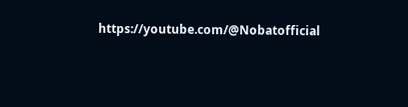https://youtube.com/@Nobatofficial